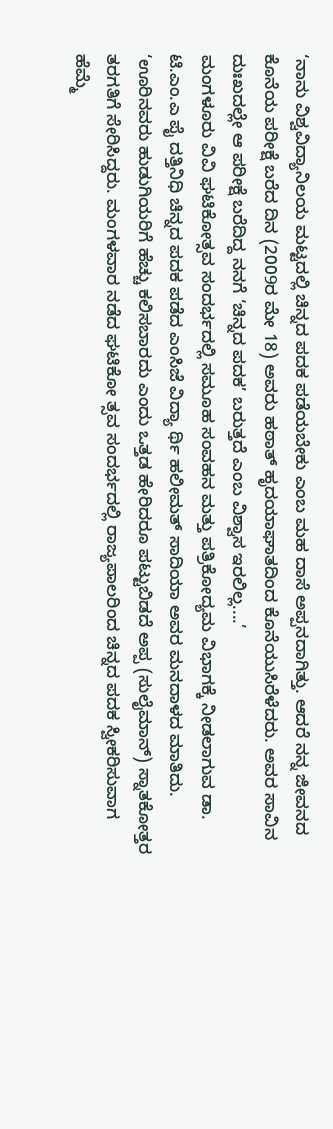‘ನಾನು ವಿಶ್ವವಿದ್ಯಾನಿಲಯ ಮಟ್ಟದಲ್ಲಿ ಚಿನ್ನದ ಪದಕ ಪಡೆಯಬೇಕು ಎಂಬ ಮಹ ದಾಸೆ ಅಪ್ಪನದಾಗಿತ್ತು. ಆದರೆ ನನ್ನ ಜೀವನದ ಕೊನೆಯ ಪರೀಕ್ಷೆ ಬರೆದ ದಿನ (2009ರ ಮೇ 18) ಅವರು ಹಠಾತ್ ಹೃದಯಾಘಾತದಿಂದ ಕೊನೆಯುಸಿರೆಳೆದರು. ಅವರ ಸಾವಿನ ದುಃಖದಲ್ಲೇ ಆ ಪರೀಕ್ಷೆ ಬರೆದಿದ್ದ ನನಗೆ ‘ಚಿನ್ನದ ಪದಕ’ ಬರುತ್ತದೆ ಎಂಬ ವಿಶ್ವಾಸ ಇರಲಿಲ್ಲ....’
ಮಂಗಳೂರು ವಿವಿ ಘಟಿಕೋತ್ಸವ ಸಂದರ್ಭದಲ್ಲಿ ಸಮೂಹ ಸಂವಹನ ಮತ್ತು ಪತ್ರಿಕೋದ್ಯಮ ವಿಭಾಗಕ್ಕೆ ನೀಡಲಾಗುವ ಡಾ. ಟಿ.ಎಂ.ಎ ಪೈ ದತ್ತಿನಿಧಿ ಚಿನ್ನದ ಪದಕ ಪಡೆದ ಎಂಸಿಜೆ ವಿದ್ಯಾ ರ್ಥಿ ಹಲೀಮತ್ ಸಾದಿಯಾ ಅವರ ಮನದಾಳದ ಮಾತಿದು.
‘ಊರಿನವರು ಹುಡುಗಿಯರಿಗೆ ಹೆಚ್ಚು ಕಲಿಸಬಾರದು ಎಂದು ಒತ್ತಡ ಹೇರಿದರೂ ಪಟ್ಟುಬಿಡದೆ ಅಪ್ಪ (ಸುಲೈಮಾನ್) ಸ್ನಾತಕೋತ್ತರ ತರಗತಿಗೆ ಸೇರಿಸಿದ್ದರು. ಮಂಗಳವಾರ ನಡೆದ ಘಟಿಕೋ ತ್ಸವ ಸಂದರ್ಭದಲ್ಲಿ ರಾಜ್ಯಪಾಲರಿಂದ ಚಿನ್ನದ ಪದಕ ಸ್ವೀಕರಿಸುವಾಗ ಹೆಮ್ಮೆ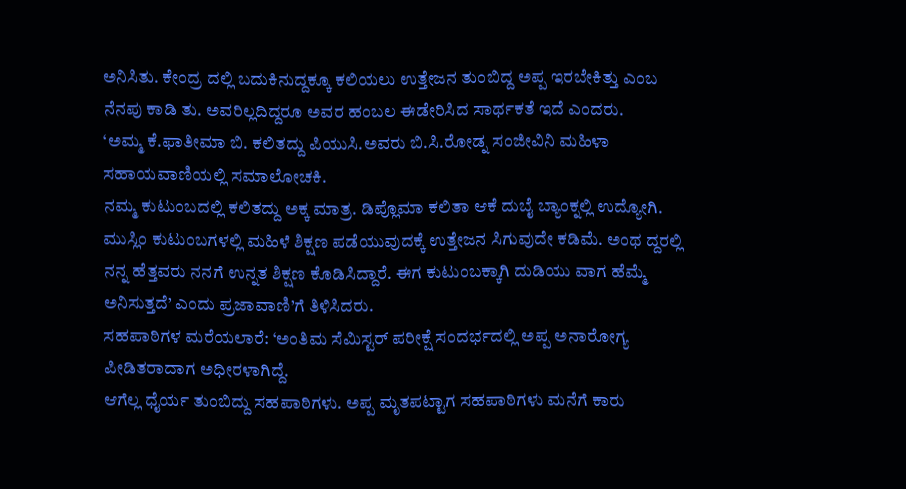ಅನಿಸಿತು. ಕೇಂದ್ರ ದಲ್ಲಿ ಬದುಕಿನುದ್ದಕ್ಕೂ ಕಲಿಯಲು ಉತ್ತೇಜನ ತುಂಬಿದ್ದ ಅಪ್ಪ ಇರಬೇಕಿತ್ತು ಎಂಬ ನೆನಪು ಕಾಡಿ ತು. ಅವರಿಲ್ಲದಿದ್ದರೂ ಅವರ ಹಂಬಲ ಈಡೇರಿಸಿದ ಸಾರ್ಥಕತೆ ಇದೆ ಎಂದರು.
‘ಅಮ್ಮ ಕೆ.ಫಾತೀಮಾ ಬಿ. ಕಲಿತದ್ದು ಪಿಯುಸಿ.ಅವರು ಬಿ.ಸಿ.ರೋಡ್ನ ಸಂಜೀವಿನಿ ಮಹಿಳಾ ಸಹಾಯವಾಣಿಯಲ್ಲಿ ಸಮಾಲೋಚಕಿ.
ನಮ್ಮ ಕುಟುಂಬದಲ್ಲಿ ಕಲಿತದ್ದು ಅಕ್ಕ ಮಾತ್ರ. ಡಿಪ್ಲೊಮಾ ಕಲಿತಾ ಆಕೆ ದುಬೈ ಬ್ಯಾಂಕ್ನಲ್ಲಿ ಉದ್ಯೋಗಿ.
ಮುಸ್ಲಿಂ ಕುಟುಂಬಗಳಲ್ಲಿ ಮಹಿಳೆ ಶಿಕ್ಷಣ ಪಡೆಯುವುದಕ್ಕೆ ಉತ್ತೇಜನ ಸಿಗುವುದೇ ಕಡಿಮೆ. ಅಂಥ ದ್ದರಲ್ಲಿ ನನ್ನ ಹೆತ್ತವರು ನನಗೆ ಉನ್ನತ ಶಿಕ್ಷಣ ಕೊಡಿಸಿದ್ದಾರೆ. ಈಗ ಕುಟುಂಬಕ್ಕಾಗಿ ದುಡಿಯು ವಾಗ ಹೆಮ್ಮೆ ಅನಿಸುತ್ತದೆ’ ಎಂದು ಪ್ರಜಾವಾಣಿ’ಗೆ ತಿಳಿಸಿದರು.
ಸಹಪಾಠಿಗಳ ಮರೆಯಲಾರೆ: ‘ಅಂತಿಮ ಸೆಮಿಸ್ಟರ್ ಪರೀಕ್ಷೆ ಸಂದರ್ಭದಲ್ಲಿ ಅಪ್ಪ ಅನಾರೋಗ್ಯ ಪೀಡಿತರಾದಾಗ ಅಧೀರಳಾಗಿದ್ದೆ.
ಆಗೆಲ್ಲ ಧೈರ್ಯ ತುಂಬಿದ್ದು ಸಹಪಾಠಿಗಳು. ಅಪ್ಪ ಮೃತಪಟ್ಟಾಗ ಸಹಪಾಠಿಗಳು ಮನೆಗೆ ಕಾರು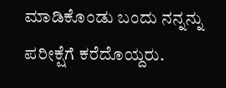ಮಾಡಿಕೊಂಡು ಬಂದು ನನ್ನನ್ನು ಪರೀಕ್ಷೆಗೆ ಕರೆದೊಯ್ದರು.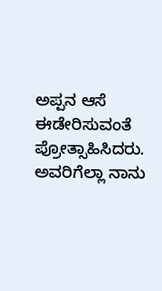ಅಪ್ಪನ ಆಸೆ ಈಡೇರಿಸುವಂತೆ ಪ್ರೋತ್ಸಾಹಿಸಿದರು. ಅವರಿಗೆಲ್ಲಾ ನಾನು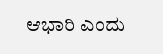ಆಭಾರಿ ಎಂದು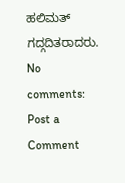ಹಲಿಮತ್ ಗದ್ಗದಿತರಾದರು.
No comments:
Post a Comment